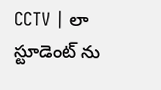CCTV | లా స్టూడెంట్ ను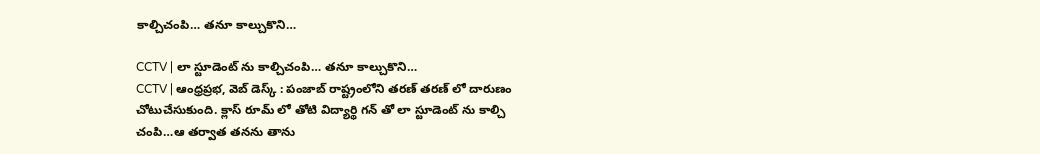కాల్చిచంపి… తనూ కాల్చుకొని…

CCTV | లా స్టూడెంట్ ను కాల్చిచంపి… తనూ కాల్చుకొని…
CCTV | ఆంధ్రప్రభ, వెబ్ డెస్క్ : పంజాబ్ రాష్ట్రంలోని తరణ్ తరణ్ లో దారుణం చోటుచేసుకుంది. క్లాస్ రూమ్ లో తోటి విద్యార్థి గన్ తో లా స్టూడెంట్ ను కాల్చి చంపి…ఆ తర్వాత తనను తాను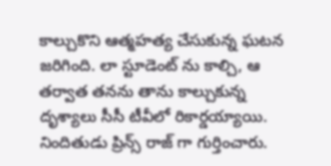కాల్చుకొని ఆత్మహత్య చేసుకున్న ఘటన జరిగింది. లా స్టూడెంట్ ను కాల్చి, ఆ తర్వాత తనను తాను కాల్చుకున్న దృశ్యాలు సీసీ టీవీలో రికార్డయ్యాయి. నిందితుడు ప్రిన్స్ రాజ్ గా గుర్తించారు.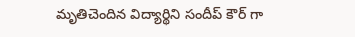మృతిచెందిన విద్యార్థిని సందీప్ కౌర్ గా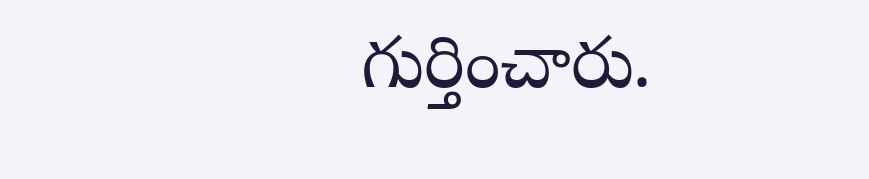గుర్తించారు.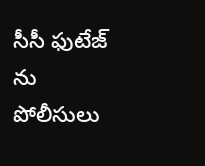సీసీ ఫుటేజ్ ను పోలీసులు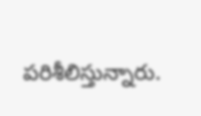పరిశీలిస్తున్నారు.